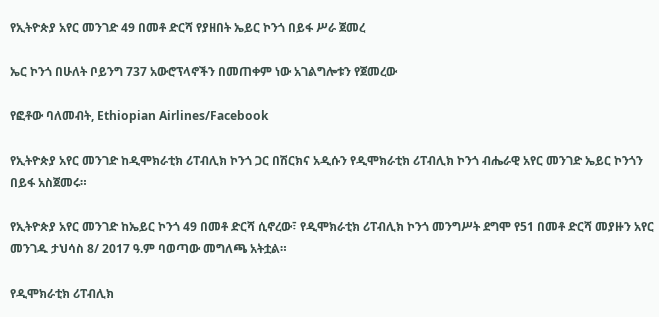የኢትዮጵያ አየር መንገድ 49 በመቶ ድርሻ የያዘበት ኤይር ኮንጎ በይፋ ሥራ ጀመረ

ኤር ኮንጎ በሁለት ቦይንግ 737 አውሮፕላኖችን በመጠቀም ነው አገልግሎቱን የጀመረው

የፎቶው ባለመብት, Ethiopian Airlines/Facebook

የኢትዮጵያ አየር መንገድ ከዲሞክራቲክ ሪፐብሊክ ኮንጎ ጋር በሽርክና አዲሱን የዲሞክራቲክ ሪፐብሊክ ኮንጎ ብሔራዊ አየር መንገድ ኤይር ኮንጎን በይፋ አስጀመሩ።

የኢትዮጵያ አየር መንገድ ከኤይር ኮንጎ 49 በመቶ ድርሻ ሲኖረው፣ የዲሞክራቲክ ሪፐብሊክ ኮንጎ መንግሥት ደግሞ የ51 በመቶ ድርሻ መያዙን አየር መንገዱ ታህሳስ 8/ 2017 ዓ.ም ባወጣው መግለጫ አትቷል።

የዲሞክራቲክ ሪፐብሊክ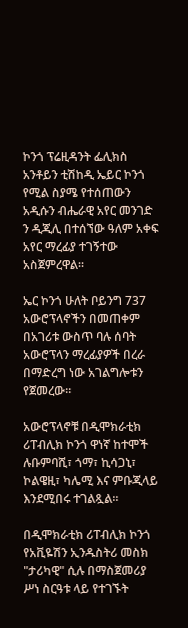ኮንጎ ፕሬዚዳንት ፌሊክስ አንቶይን ቲሽከዲ ኤይር ኮንጎ የሚል ስያሜ የተሰጠውን አዲሱን ብሔራዊ አየር መንገድ ን ዲጂሊ በተሰኘው ዓለም አቀፍ አየር ማረፊያ ተገኝተው አስጀምረዋል።

ኤር ኮንጎ ሁለት ቦይንግ 737 አውሮፕላኖችን በመጠቀም በአገሪቱ ውስጥ ባሉ ሰባት አውሮፕላን ማረፊያዎች በረራ በማድረግ ነው አገልግሎቱን የጀመረው።

አውሮፕላኖቹ በዲሞክራቲክ ሪፐብሊክ ኮንጎ ዋነኛ ከተሞች ሉቡምባሺ፣ ጎማ፣ ኪሳጋኒ፣ ኮልዌዚ፣ ካሌሚ እና ምቡጂላይ እንደሚበሩ ተገልጿል።

በዲሞክራቲክ ሪፐብሊክ ኮንጎ የአቪዬሽን ኢንዱስትሪ መስክ "ታሪካዊ" ሲሉ በማስጀመሪያ ሥነ ስርዓቱ ላይ የተገኙት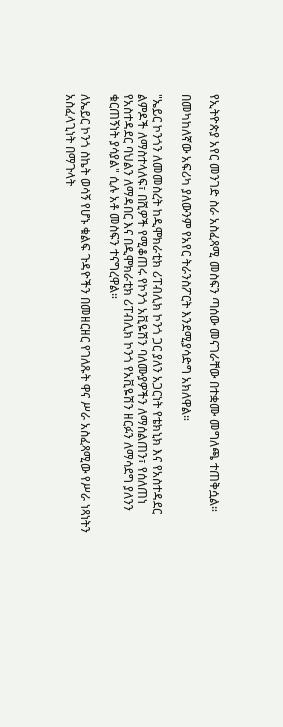የኢትዮጵያ አየር መንገድ ስራ አስፈጻሚ መስፍን ጣሰው መናገራቸው በተቋሙ መግለጫ ተጠቅሷል።

በመካከለኛው አፍሪካ ያለውንም የአየር ትራንስፖርት እንደሚያሳድግ አክለዋል።

"ኤይር ኮንጎን ለመመስረት ከዲሞክራቲክ ሪፐብሊክ ኮንጎ ጋር ያለን አጋርነት የቴክኒክ እና የአስተዳደር ልምዶች ለማስተላለፍ፣ በሺዎች የሚቆጠሩ የኮንጎ አቪዬሽን ባለሙያዎችን ለማሰልጠን፣ የሰለጠነ የአስተዳደር ባህልን ለማዳበር እና በዲሞክራቲክ ሪፐብሊክ ኮንጎ የአቪዬሽን ዘርፉን ለማሳደግ ያለንን ቁርጠኝነት ያሳያል" ሲሉ አቶ መስፍን ተናግረዋል።

ለኤይር ኮንጎ ስኬት ወሳኝ የሆኑ ቁልፍ ጉዳዮችን በመዘርዘር የገለጹት ዋና ሥራ አስፈጻሚው የሥራ ነጻነትን አስፈላጊነት በማጉላት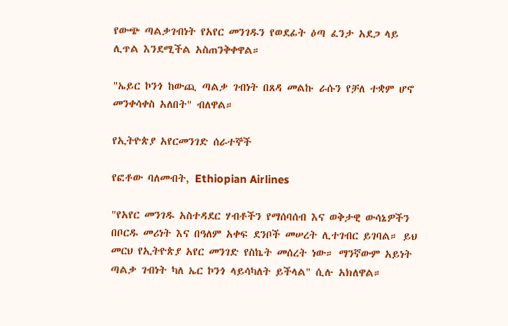የውጭ ጣልቃገብነት የአየር መንገዱን የወደፊት ዕጣ ፈንታ አደጋ ላይ ሊጥል እንደሚችል አስጠንቅቀዋል።

"ኤይር ኮንጎ ከውጪ ጣልቃ ገብነት በጸዳ መልኩ ራሱን የቻለ ተቋም ሆኖ መንቀሳቀስ አለበት" ብለዋል።

የኢትዮጵያ አየርመንገድ ሰራተኞች

የፎቶው ባለመብት, Ethiopian Airlines

"የአየር መንገዱ አስተዳደር ሃብቶችን የማሰባሰብ እና ወቅታዊ ውሳኔዎችን በቦርዱ መሪነት እና በዓለም አቀፍ ደንቦች መሠረት ሊተገብር ይገባል። ይህ መርህ የኢትዮጵያ አየር መንገድ የስኬት መሰረት ነው። ማንኛውም አይነት ጣልቃ ገብነት ካለ ኤር ኮንጎ ላይሳካለት ይችላል" ሲሉ አክለዋል።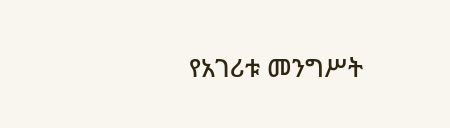የአገሪቱ መንግሥት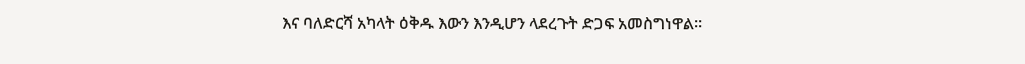እና ባለድርሻ አካላት ዕቅዱ እውን እንዲሆን ላደረጉት ድጋፍ አመስግነዋል።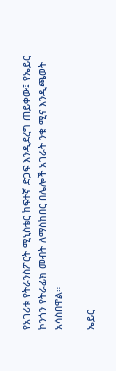የአገሪቱ የትራንስፖርት ሚኒስቴር ከፍተኛ ድጋፍ እንዲደረግ ጠይቀው፤ የኤይር ኮንጎን የትራፊክ መብት ለማስከበር በሌሎች አገራት ንቁ ሚና እንዲጫወት አሳስበዋል።

ኤይር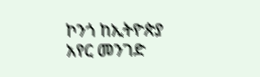ኮንጎ ከኢትዮጵያ አየር መንገድ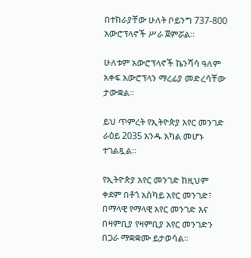በተከራያቸው ሁለት ቦይንግ 737-800 አውሮፕላኖች ሥራ ጀምሯል።

ሁለቱም አውሮፕላኖች ኬንሻሳ ዓለም አቀፍ አውሮፕላን ማረፊያ መድረሳቸው ታውቋል።

ይህ ጥምረት የኢትዮጵያ አየር መንገድ ራዕይ 2035 አንዱ አካል መሆኑ ተገልጿል።

የኢትዮጵያ አየር መንገድ ከዚህም ቀደም በቶጎ አስካይ አየር መንገድ፣ በማላዊ የማላዊ አየር መንገድ እና በዛምቢያ የዛምቢያ አየር መንገድን በጋራ ማቋቋሙ ይታወሳል።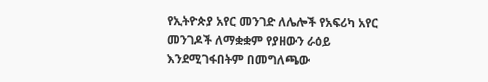የኢትዮጵያ አየር መንገድ ለሌሎች የአፍሪካ አየር መንገዶች ለማቋቋም የያዘውን ራዕይ እንደሚገፋበትም በመግለጫው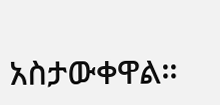አስታውቀዋል።